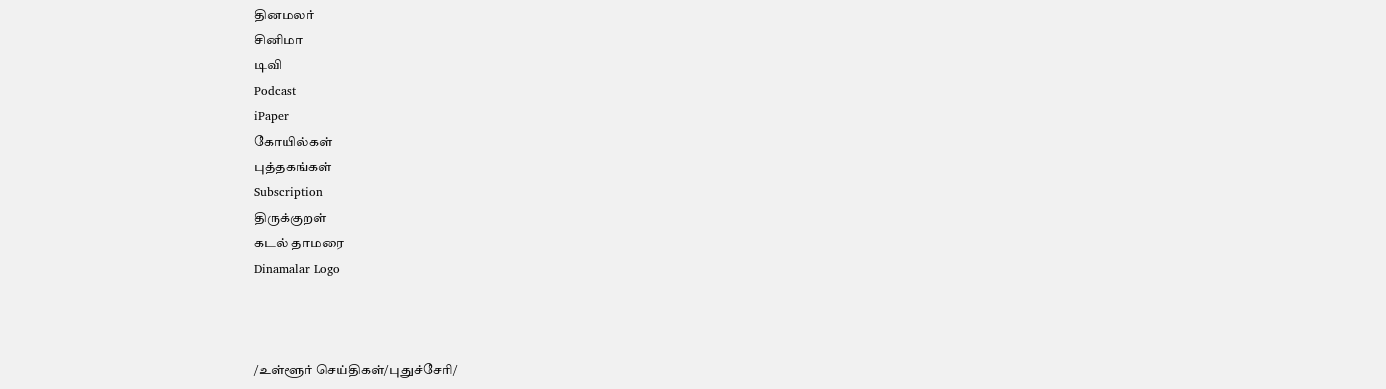தினமலர்
சினிமா
டிவி
Podcast
iPaper
கோயில்கள்
புத்தகங்கள்
Subscription
திருக்குறள்
கடல் தாமரை
Dinamalar Logo



/உள்ளூர் செய்திகள்/புதுச்சேரி/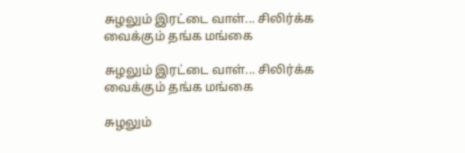சுழலும் இரட்டை வாள்... சிலிர்க்க வைக்கும் தங்க மங்கை

சுழலும் இரட்டை வாள்... சிலிர்க்க வைக்கும் தங்க மங்கை

சுழலும்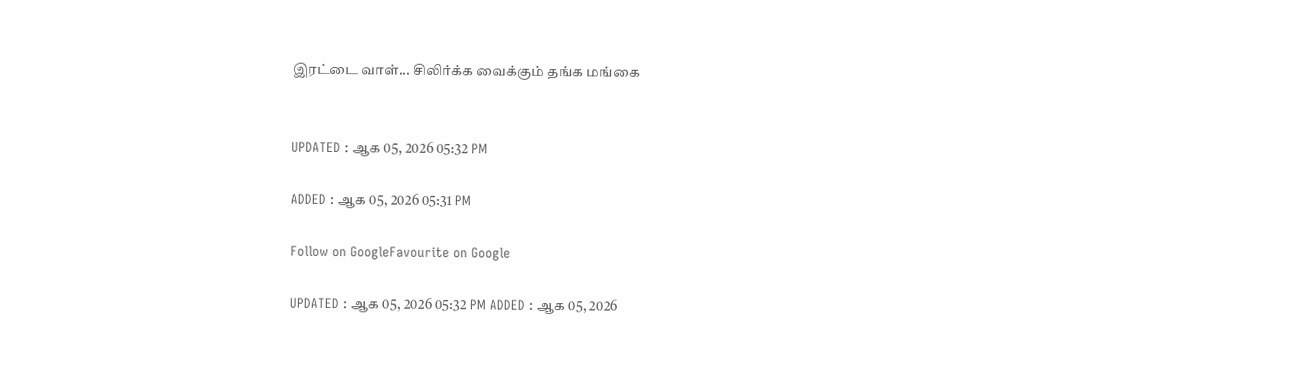இரட்டை வாள்... சிலிர்க்க வைக்கும் தங்க மங்கை


UPDATED : ஆக 05, 2026 05:32 PM

ADDED : ஆக 05, 2026 05:31 PM

Follow on GoogleFavourite on Google

UPDATED : ஆக 05, 2026 05:32 PM ADDED : ஆக 05, 2026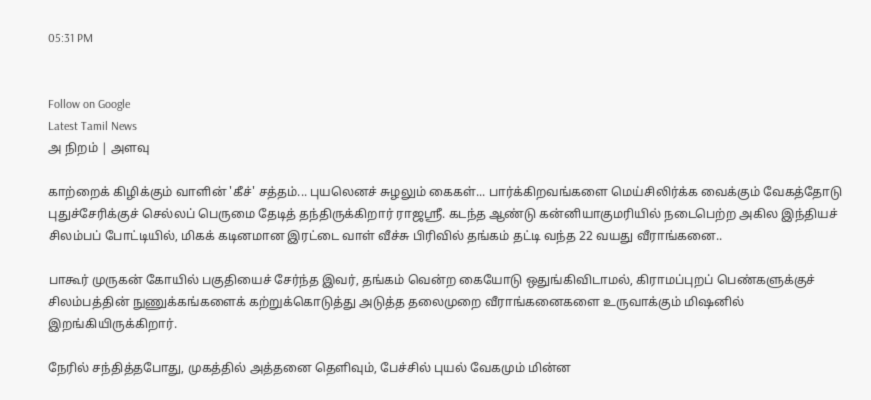05:31 PM


Follow on Google
Latest Tamil News
அ நிறம் | அளவு

காற்றைக் கிழிக்கும் வாளின் 'கீச்' சத்தம்... புயலெனச் சுழலும் கைகள்... பார்க்கிறவங்களை மெய்சிலிர்க்க வைக்கும் வேகத்தோடு புதுச்சேரிக்குச் செல்லப் பெருமை தேடித் தந்திருக்கிறார் ராஜஸ்ரீ. கடந்த ஆண்டு கன்னியாகுமரியில் நடைபெற்ற அகில இந்தியச் சிலம்பப் போட்டியில், மிகக் கடினமான இரட்டை வாள் வீச்சு பிரிவில் தங்கம் தட்டி வந்த 22 வயது வீராங்கனை..

பாகூர் முருகன் கோயில் பகுதியைச் சேர்ந்த இவர், தங்கம் வென்ற கையோடு ஒதுங்கிவிடாமல், கிராமப்புறப் பெண்களுக்குச் சிலம்பத்தின் நுணுக்கங்களைக் கற்றுக்கொடுத்து அடுத்த தலைமுறை வீராங்கனைகளை உருவாக்கும் மிஷனில் இறங்கியிருக்கிறார்.

நேரில் சந்தித்தபோது, முகத்தில் அத்தனை தெளிவும், பேச்சில் புயல் வேகமும் மின்ன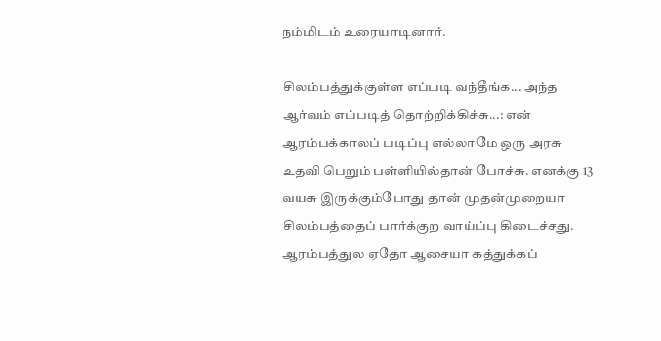நம்மிடம் உரையாடினார்.

சிலம்பத்துக்குள்ள எப்படி வந்தீங்க... அந்த ஆர்வம் எப்படித் தொற்றிக்கிச்சு...: என் ஆரம்பக்காலப் படிப்பு எல்லாமே ஒரு அரசு உதவி பெறும் பள்ளியில்தான் போச்சு. எனக்கு 13 வயசு இருக்கும்போது தான் முதன்முறையா சிலம்பத்தைப் பார்க்குற வாய்ப்பு கிடைச்சது. ஆரம்பத்துல ஏதோ ஆசையா கத்துக்கப்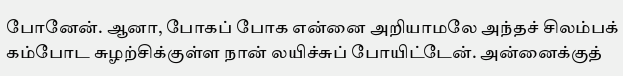போனேன். ஆனா, போகப் போக என்னை அறியாமலே அந்தச் சிலம்பக் கம்போட சுழற்சிக்குள்ள நான் லயிச்சுப் போயிட்டேன். அன்னைக்குத்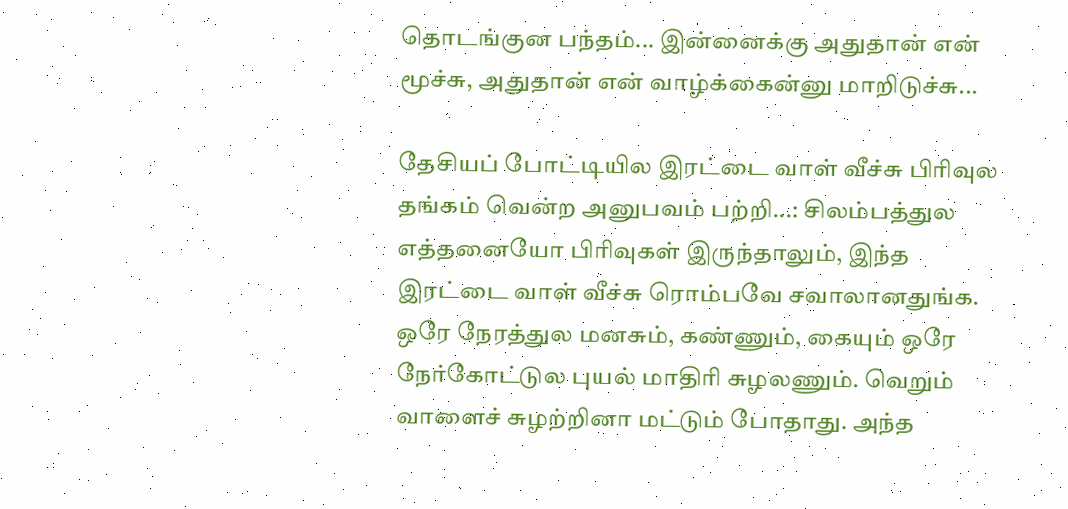தொடங்குன பந்தம்... இன்னைக்கு அதுதான் என் மூச்சு, அதுதான் என் வாழ்க்கைன்னு மாறிடுச்சு...

தேசியப் போட்டியில இரட்டை வாள் வீச்சு பிரிவுல தங்கம் வென்ற அனுபவம் பற்றி...: சிலம்பத்துல எத்தனையோ பிரிவுகள் இருந்தாலும், இந்த இரட்டை வாள் வீச்சு ரொம்பவே சவாலானதுங்க. ஒரே நேரத்துல மனசும், கண்ணும், கையும் ஒரே நேர்கோட்டுல புயல் மாதிரி சுழலணும். வெறும் வாளைச் சுழற்றினா மட்டும் போதாது. அந்த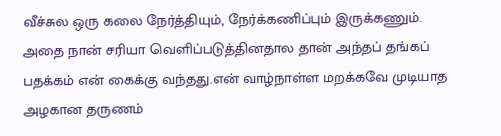வீச்சுல ஒரு கலை நேர்த்தியும், நேர்க்கணிப்பும் இருக்கணும். அதை நான் சரியா வெளிப்படுத்தினதால தான் அந்தப் தங்கப் பதக்கம் என் கைக்கு வந்தது.என் வாழ்நாள்ள மறக்கவே முடியாத அழகான தருணம்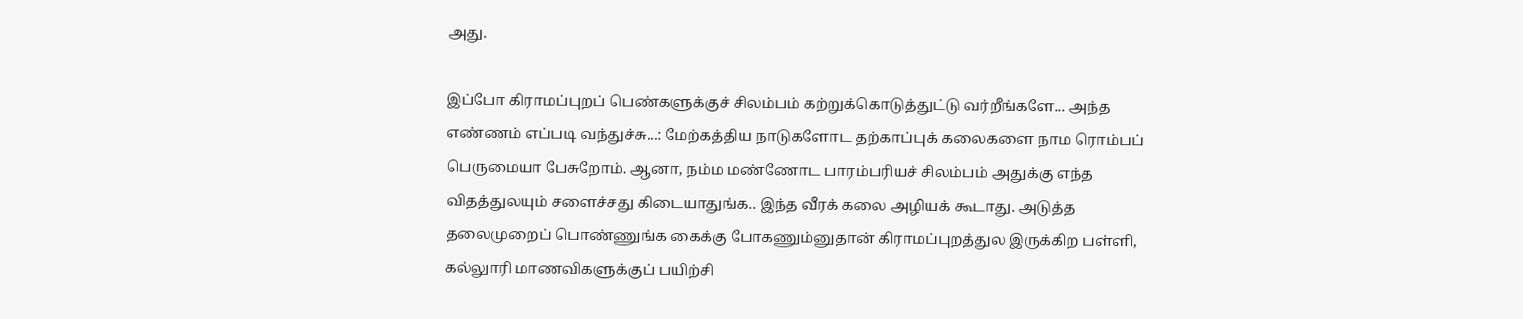அது.

இப்போ கிராமப்புறப் பெண்களுக்குச் சிலம்பம் கற்றுக்கொடுத்துட்டு வர்றீங்களே... அந்த எண்ணம் எப்படி வந்துச்சு...: மேற்கத்திய நாடுகளோட தற்காப்புக் கலைகளை நாம ரொம்பப் பெருமையா பேசுறோம். ஆனா, நம்ம மண்ணோட பாரம்பரியச் சிலம்பம் அதுக்கு எந்த விதத்துலயும் சளைச்சது கிடையாதுங்க.. இந்த வீரக் கலை அழியக் கூடாது. அடுத்த தலைமுறைப் பொண்ணுங்க கைக்கு போகணும்னுதான் கிராமப்புறத்துல இருக்கிற பள்ளி, கல்லுாரி மாணவிகளுக்குப் பயிற்சி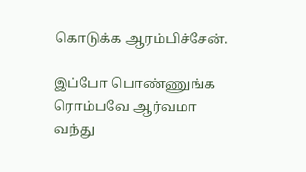கொடுக்க ஆரம்பிச்சேன்.

இப்போ பொண்ணுங்க ரொம்பவே ஆர்வமா வந்து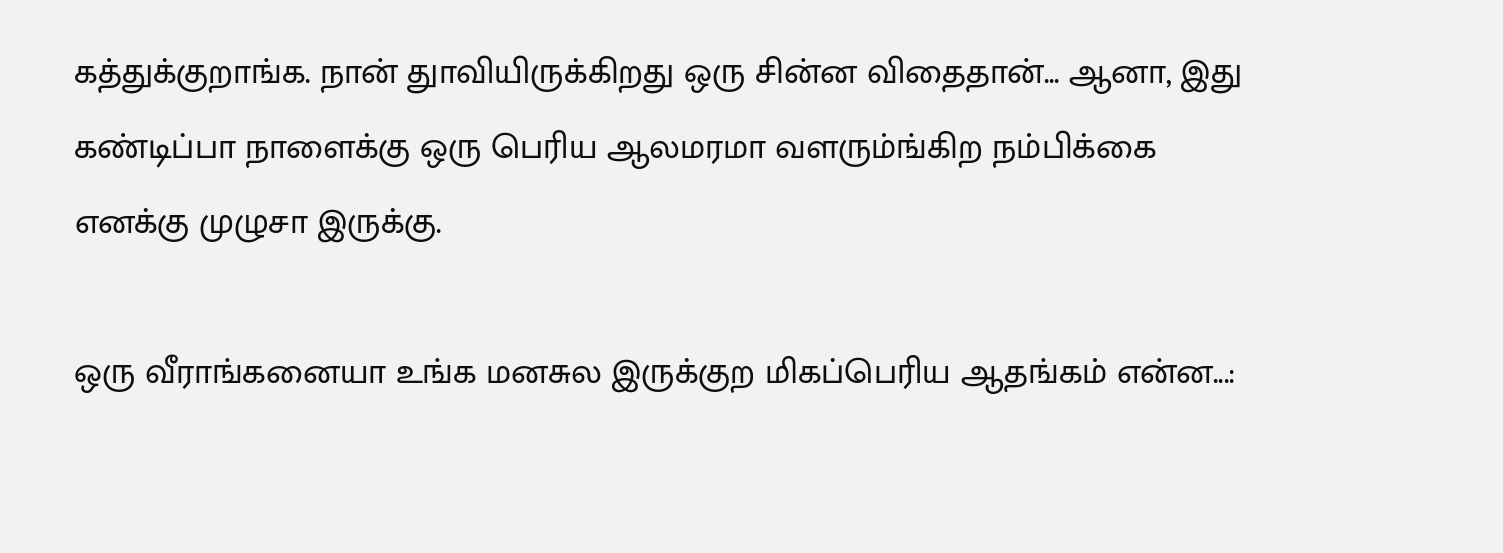கத்துக்குறாங்க. நான் துாவியிருக்கிறது ஒரு சின்ன விதைதான்... ஆனா, இது கண்டிப்பா நாளைக்கு ஒரு பெரிய ஆலமரமா வளரும்ங்கிற நம்பிக்கை எனக்கு முழுசா இருக்கு.

ஒரு வீராங்கனையா உங்க மனசுல இருக்குற மிகப்பெரிய ஆதங்கம் என்ன...: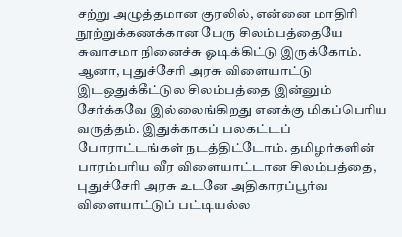சற்று அழுத்தமான குரலில், என்னை மாதிரி நூற்றுக்கணக்கான பேரு சிலம்பத்தையே சுவாசமா நினைச்சு ஓடிக்கிட்டு இருக்கோம். ஆனா, புதுச்சேரி அரசு விளையாட்டு இடஒதுக்கீட்டுல சிலம்பத்தை இன்னும் சேர்க்கவே இல்லைங்கிறது எனக்கு மிகப்பெரிய வருத்தம். இதுக்காகப் பலகட்டப் போராட்டங்கள் நடத்திட்டோம். தமிழர்களின் பாரம்பரிய வீர விளையாட்டான சிலம்பத்தை, புதுச்சேரி அரசு உடனே அதிகாரப்பூர்வ விளையாட்டுப் பட்டியல்ல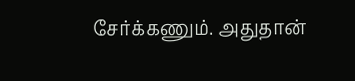சேர்க்கணும். அதுதான்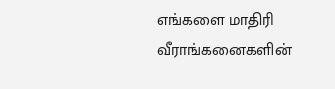எங்களை மாதிரி வீராங்கனைகளின்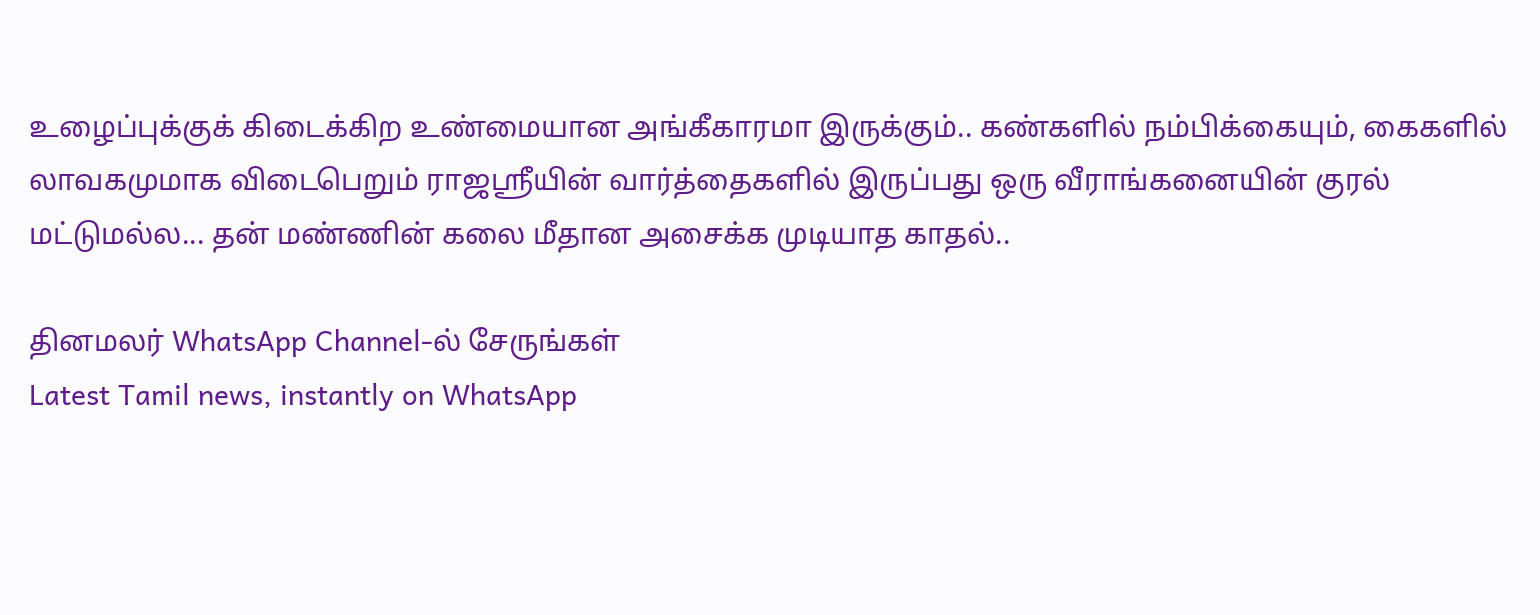உழைப்புக்குக் கிடைக்கிற உண்மையான அங்கீகாரமா இருக்கும்.. கண்களில் நம்பிக்கையும், கைகளில் லாவகமுமாக விடைபெறும் ராஜஸ்ரீயின் வார்த்தைகளில் இருப்பது ஒரு வீராங்கனையின் குரல் மட்டுமல்ல... தன் மண்ணின் கலை மீதான அசைக்க முடியாத காதல்..

தினமலர் WhatsApp Channel-ல் சேருங்கள்
Latest Tamil news, instantly on WhatsApp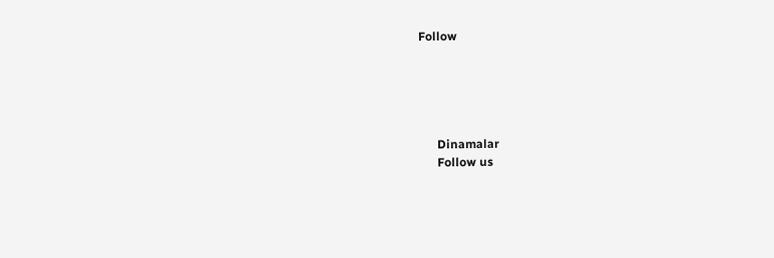Follow





      Dinamalar
      Follow us